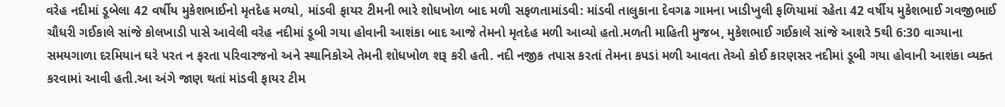વરેહ નદીમાં ડૂબેલા 42 વર્ષીય મુકેશભાઈનો મૃતદેહ મળ્યો, માંડવી ફાયર ટીમની ભારે શોધખોળ બાદ મળી સફળતામાંડવી: માંડવી તાલુકાના દેવગઢ ગામના ખાડીખુલી ફળિયામાં રહેતા 42 વર્ષીય મુકેશભાઈ ગવજીભાઈ ચૌધરી ગઈકાલે સાંજે કોલખાડી પાસે આવેલી વરેહ નદીમાં ડૂબી ગયા હોવાની આશંકા બાદ આજે તેમનો મૃતદેહ મળી આવ્યો હતો.મળતી માહિતી મુજબ, મુકેશભાઈ ગઈકાલે સાંજે આશરે 5થી 6:30 વાગ્યાના સમયગાળા દરમિયાન ઘરે પરત ન ફરતા પરિવારજનો અને સ્થાનિકોએ તેમની શોધખોળ શરૂ કરી હતી. નદી નજીક તપાસ કરતાં તેમના કપડાં મળી આવતા તેઓ કોઈ કારણસર નદીમાં ડૂબી ગયા હોવાની આશંકા વ્યક્ત કરવામાં આવી હતી.આ અંગે જાણ થતાં માંડવી ફાયર ટીમ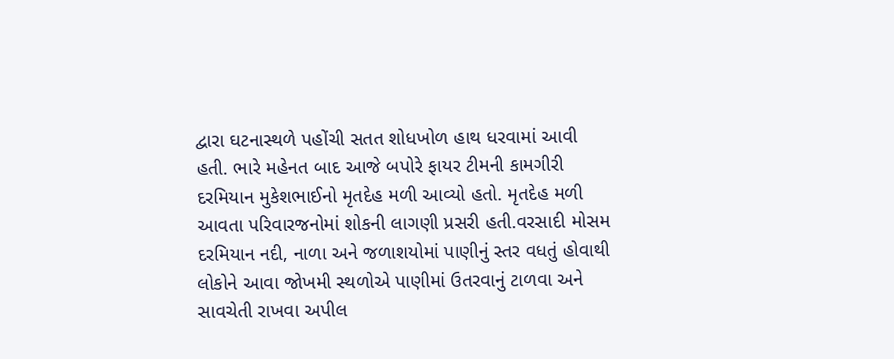દ્વારા ઘટનાસ્થળે પહોંચી સતત શોધખોળ હાથ ધરવામાં આવી હતી. ભારે મહેનત બાદ આજે બપોરે ફાયર ટીમની કામગીરી દરમિયાન મુકેશભાઈનો મૃતદેહ મળી આવ્યો હતો. મૃતદેહ મળી આવતા પરિવારજનોમાં શોકની લાગણી પ્રસરી હતી.વરસાદી મોસમ દરમિયાન નદી, નાળા અને જળાશયોમાં પાણીનું સ્તર વધતું હોવાથી લોકોને આવા જોખમી સ્થળોએ પાણીમાં ઉતરવાનું ટાળવા અને સાવચેતી રાખવા અપીલ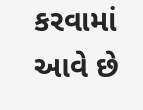કરવામાં આવે છે